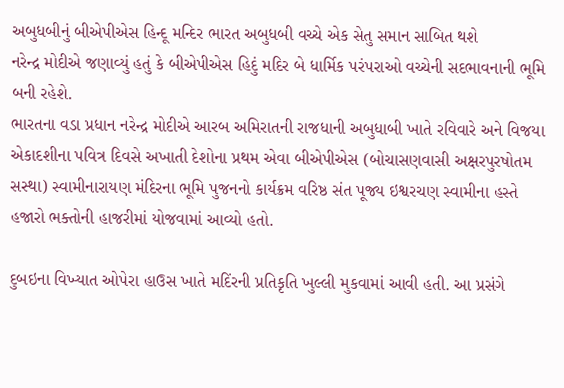અબુધબીનું બીએપીએસ હિન્દૂ મન્દિર ભારત અબુધબી વચ્ચે એક સેતુ સમાન સાબિત થશે
નરેન્દ્ર મોદીએ જણાવ્યું હતું કે બીએપીએસ હિદું મદિર બે ધાર્મિક પરંપરાઓ વચ્ચેની સદભાવનાની ભૂમિ બની રહેશે.
ભારતના વડા પ્રધાન નરેન્દ્ર મોદીએ આરબ અમિરાતની રાજધાની અબુધાબી ખાતે રવિવારે અને વિજયા એકાદશીના પવિત્ર દિવસે અખાતી દેશોના પ્રથમ એવા બીએપીએસ (બોચાસણવાસી અક્ષરપુરષોતમ સસ્થા) સ્વામીનારાયણ મંદિરના ભૂમિ પુજનનો કાર્યક્રમ વરિષ્ઠ સંત પૂજ્ય ઇશ્વરચણ સ્વામીના હસ્તે હજારો ભક્તોની હાજરીમાં યોજવામાં આવ્યો હતો.

દુબઇના વિખ્યાત ઓપેરા હાઉસ ખાતે મદિંરની પ્રતિકૃતિ ખુલ્લી મુકવામાં આવી હતી. આ પ્રસંગે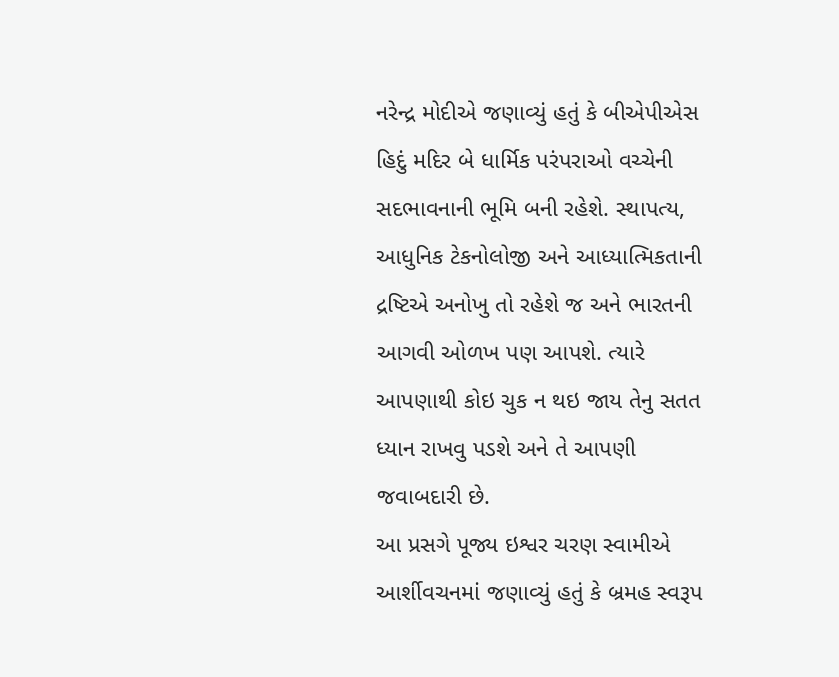નરેન્દ્ર મોદીએ જણાવ્યું હતું કે બીએપીએસ હિદું મદિર બે ધાર્મિક પરંપરાઓ વચ્ચેની સદભાવનાની ભૂમિ બની રહેશે. સ્થાપત્ય, આધુનિક ટેકનોલોજી અને આધ્યાત્મિકતાની દ્રષ્ટિએ અનોખુ તો રહેશે જ અને ભારતની આગવી ઓળખ પણ આપશે. ત્યારે આપણાથી કોઇ ચુક ન થઇ જાય તેનુ સતત ધ્યાન રાખવુ પડશે અને તે આપણી જવાબદારી છે.
આ પ્રસગે પૂજ્ય ઇશ્વર ચરણ સ્વામીએ આર્શીવચનમાં જણાવ્યું હતું કે બ્રમહ સ્વરૂપ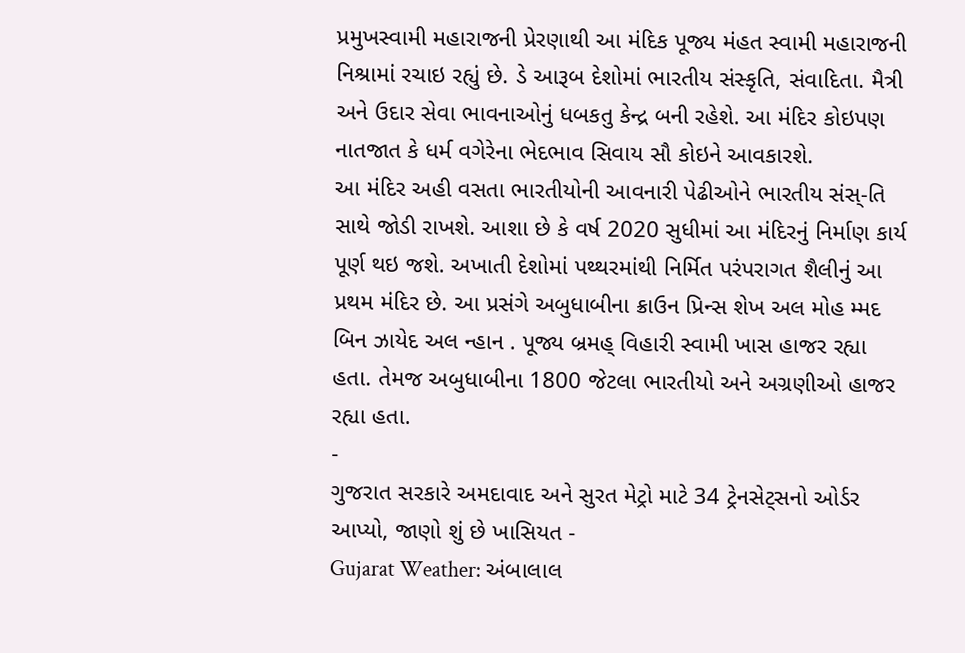પ્રમુખસ્વામી મહારાજની પ્રેરણાથી આ મંદિક પૂજ્ય મંહત સ્વામી મહારાજની નિશ્રામાં રચાઇ રહ્યું છે. ડે આરૂબ દેશોમાં ભારતીય સંસ્કૃતિ, સંવાદિતા. મૈત્રી અને ઉદાર સેવા ભાવનાઓનું ધબકતુ કેન્દ્ર બની રહેશે. આ મંદિર કોઇપણ નાતજાત કે ધર્મ વગેરેના ભેદભાવ સિવાય સૌ કોઇને આવકારશે.
આ મંદિર અહી વસતા ભારતીયોની આવનારી પેઢીઓને ભારતીય સંસ્-તિ સાથે જોડી રાખશે. આશા છે કે વર્ષ 2020 સુધીમાં આ મંદિરનું નિર્માણ કાર્ય પૂર્ણ થઇ જશે. અખાતી દેશોમાં પથ્થરમાંથી નિર્મિત પરંપરાગત શૈલીનું આ પ્રથમ મંદિર છે. આ પ્રસંગે અબુધાબીના ક્રાઉન પ્રિન્સ શેખ અલ મોહ મ્મદ બિન ઝાયેદ અલ ન્હાન . પૂજ્ય બ્રમહ્ વિહારી સ્વામી ખાસ હાજર રહ્યા હતા. તેમજ અબુધાબીના 1800 જેટલા ભારતીયો અને અગ્રણીઓ હાજર રહ્યા હતા.
-
ગુજરાત સરકારે અમદાવાદ અને સુરત મેટ્રો માટે 34 ટ્રેનસેટ્સનો ઓર્ડર આપ્યો, જાણો શું છે ખાસિયત -
Gujarat Weather: અંબાલાલ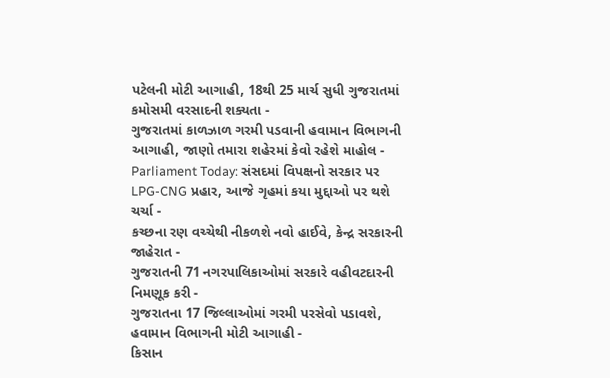પટેલની મોટી આગાહી, 18થી 25 માર્ચ સુધી ગુજરાતમાં કમોસમી વરસાદની શક્યતા -
ગુજરાતમાં કાળઝાળ ગરમી પડવાની હવામાન વિભાગની આગાહી, જાણો તમારા શહેરમાં કેવો રહેશે માહોલ -
Parliament Today: સંસદમાં વિપક્ષનો સરકાર પર LPG-CNG પ્રહાર, આજે ગૃહમાં કયા મુદ્દાઓ પર થશે ચર્ચા -
કચ્છના રણ વચ્ચેથી નીકળશે નવો હાઈવે, કેન્દ્ર સરકારની જાહેરાત -
ગુજરાતની 71 નગરપાલિકાઓમાં સરકારે વહીવટદારની નિમણૂક કરી -
ગુજરાતના 17 જિલ્લાઓમાં ગરમી પરસેવો પડાવશે, હવામાન વિભાગની મોટી આગાહી -
કિસાન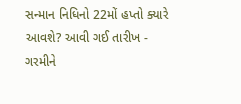સન્માન નિધિનો 22મોં હપ્તો ક્યારે આવશે? આવી ગઈ તારીખ -
ગરમીને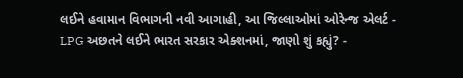લઈને હવામાન વિભાગની નવી આગાહી, આ જિલ્લાઓમાં ઓરેન્જ એલર્ટ -
LPG અછતને લઈને ભારત સરકાર એક્શનમાં, જાણો શું કહ્યું? -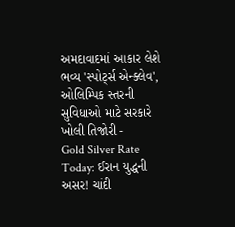અમદાવાદમાં આકાર લેશે ભવ્ય 'સ્પોર્ટ્સ એન્ક્લેવ', ઓલિમ્પિક સ્તરની સુવિધાઓ માટે સરકારે ખોલી તિજોરી -
Gold Silver Rate Today: ઈરાન યુદ્ધની અસર! ચાંદી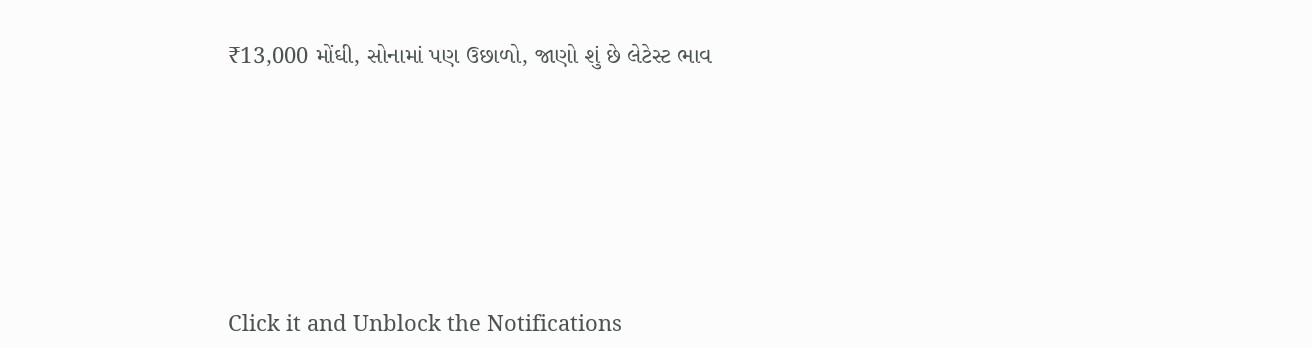₹13,000 મોંઘી, સોનામાં પણ ઉછાળો, જાણો શું છે લેટેસ્ટ ભાવ







Click it and Unblock the Notifications